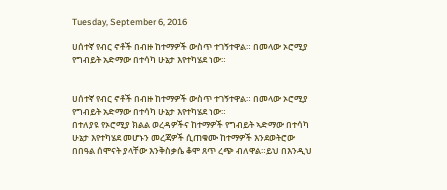Tuesday, September 6, 2016

ሀሰተኛ የብር ኖቶች በብዙ ከተማዎች ውስጥ ተገኝተዋል። በመላው ኦሮሚያ የግብይት አድማው በተሳካ ሁኔታ እየተካሄደ ነው።


ሀሰተኛ የብር ኖቶች በብዙ ከተማዎች ውስጥ ተገኝተዋል። በመላው ኦሮሚያ የግብይት አድማው በተሳካ ሁኔታ እየተካሄደ ነው።
በተለያዩ የኦሮሚያ ክልል ወረዳዎችና ከተማዎች የግብይት ኣድማው በተሳካ ሁኔታ እየተካሄደ መሆኑን መረጃዎች ሲጠቁሙ ከተማዎች እንደወትሮው በበዓል ሰሞናት ያላቸው እንቅስቃሴ ቆሞ ጸጥ ረጭ ብለዋል።ይህ በእንዲህ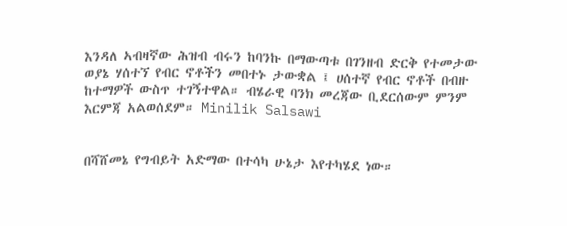እንዳለ ኣብዛኛው ሕዝብ ብሩን ከባንኩ በማውጣቱ በገንዘብ ድርቅ የተመታው ወያኔ ሃሰተኘ የብር ኖቶችን መበተኑ ታውቋል ፤ ሀሰተኛ የብር ኖቶች በብዙ ከተማዎች ውስጥ ተገኝተዋል። ብሄራዊ ባንክ መረጃው ቢደርሰውም ምንም እርምጃ አልወሰደም። Minilik Salsawi


በሻሸመኔ የግብይት አድማው በተሳካ ሁኔታ እየተካሄደ ነው።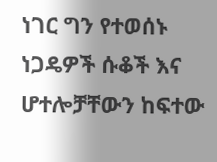ነገር ግን የተወሰኑ ነጋዴዎች ሱቆች እና ሆተሎቻቸውን ከፍተው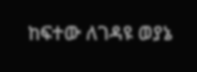ከፍተው ለገዳዩ ወያኔ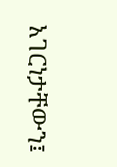አገርነታቸውን፤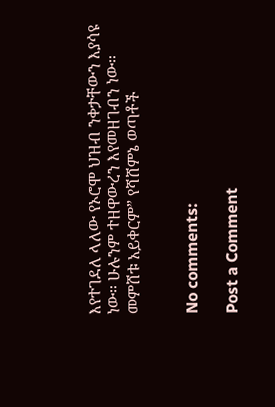እየተገደለ ላለው የኦሮሞ ህዝብ ንቀታቸውን እያሳዩ ነው። ሁሉንም ተዘዋውረን እየመዘገብን ነው። መምሸቱ አይቀርም” የሻሸምኔ ወጣቶች


No comments:

Post a Comment